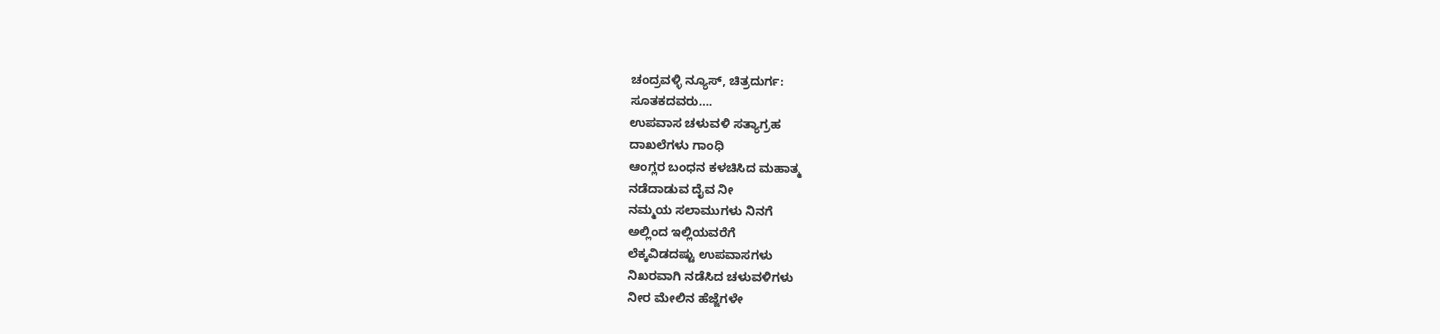ಚಂದ್ರವಳ್ಳಿ ನ್ಯೂಸ್, ಚಿತ್ರದುರ್ಗ:
ಸೂತಕದವರು….
ಉಪವಾಸ ಚಳುವಳಿ ಸತ್ಯಾಗ್ರಹ
ದಾಖಲೆಗಳು ಗಾಂಧಿ
ಆಂಗ್ಲರ ಬಂಧನ ಕಳಚಿಸಿದ ಮಹಾತ್ಮ
ನಡೆದಾಡುವ ದೈವ ನೀ
ನಮ್ಮಯ ಸಲಾಮುಗಳು ನಿನಗೆ
ಅಲ್ಲಿಂದ ಇಲ್ಲಿಯವರೆಗೆ
ಲೆಕ್ಕವಿಡದಷ್ಟು ಉಪವಾಸಗಳು
ನಿಖರವಾಗಿ ನಡೆಸಿದ ಚಳುವಳಿಗಳು
ನೀರ ಮೇಲಿನ ಹೆಜ್ಜೆಗಳೇ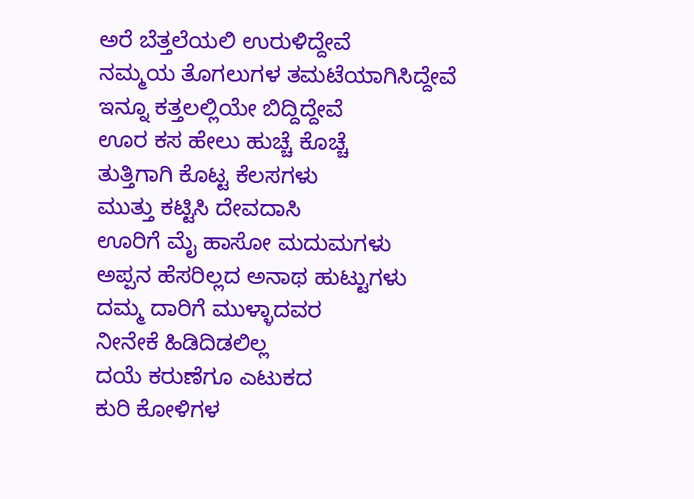ಅರೆ ಬೆತ್ತಲೆಯಲಿ ಉರುಳಿದ್ದೇವೆ
ನಮ್ಮಯ ತೊಗಲುಗಳ ತಮಟೆಯಾಗಿಸಿದ್ದೇವೆ
ಇನ್ನೂ ಕತ್ತಲಲ್ಲಿಯೇ ಬಿದ್ದಿದ್ದೇವೆ
ಊರ ಕಸ ಹೇಲು ಹುಚ್ಚೆ ಕೊಚ್ಚೆ
ತುತ್ತಿಗಾಗಿ ಕೊಟ್ಟ ಕೆಲಸಗಳು
ಮುತ್ತು ಕಟ್ಟಿಸಿ ದೇವದಾಸಿ
ಊರಿಗೆ ಮೈ ಹಾಸೋ ಮದುಮಗಳು
ಅಪ್ಪನ ಹೆಸರಿಲ್ಲದ ಅನಾಥ ಹುಟ್ಟುಗಳು
ದಮ್ಮ ದಾರಿಗೆ ಮುಳ್ಳಾದವರ
ನೀನೇಕೆ ಹಿಡಿದಿಡಲಿಲ್ಲ
ದಯೆ ಕರುಣೆಗೂ ಎಟುಕದ
ಕುರಿ ಕೋಳಿಗಳ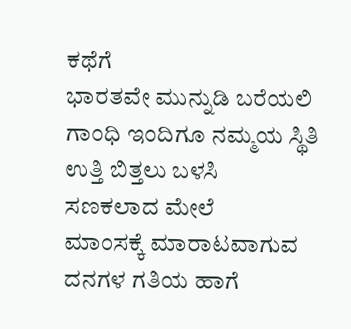ಕಥೆಗೆ
ಭಾರತವೇ ಮುನ್ನುಡಿ ಬರೆಯಲಿ
ಗಾಂಧಿ ಇಂದಿಗೂ ನಮ್ಮಯ ಸ್ಥಿತಿ
ಉತ್ತಿ ಬಿತ್ತಲು ಬಳಸಿ
ಸಣಕಲಾದ ಮೇಲೆ
ಮಾಂಸಕ್ಕೆ ಮಾರಾಟವಾಗುವ
ದನಗಳ ಗತಿಯ ಹಾಗೆ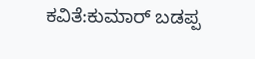ಕವಿತೆ:ಕುಮಾರ್ ಬಡಪ್ಪ